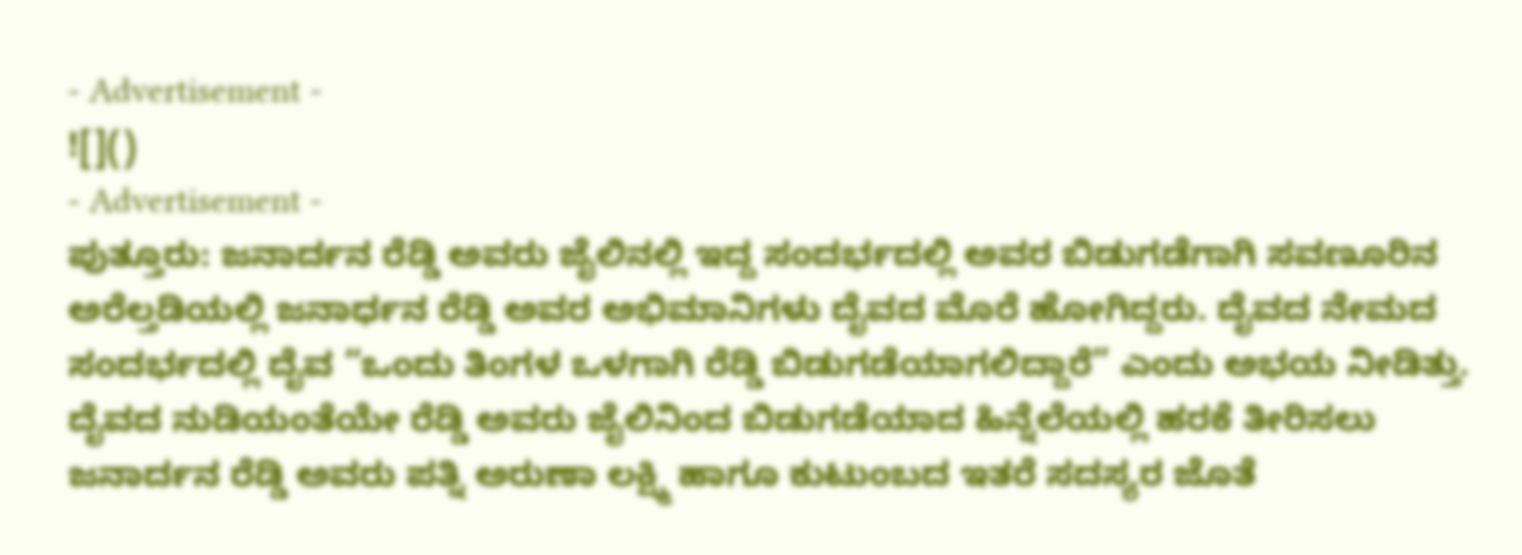- Advertisement -
![]()
- Advertisement -
ಪುತ್ತೂರು: ಜನಾರ್ದನ ರೆಡ್ಡಿ ಅವರು ಜೈಲಿನಲ್ಲಿ ಇದ್ದ ಸಂದರ್ಭದಲ್ಲಿ ಅವರ ಬಿಡುಗಡೆಗಾಗಿ ಸವಣೂರಿನ ಅರೆಲ್ತಡಿಯಲ್ಲಿ ಜನಾರ್ಧನ ರೆಡ್ಡಿ ಅವರ ಅಭಿಮಾನಿಗಳು ದೈವದ ಮೊರೆ ಹೋಗಿದ್ದರು. ದೈವದ ನೇಮದ ಸಂದರ್ಭದಲ್ಲಿ ದೈವ “ಒಂದು ತಿಂಗಳ ಒಳಗಾಗಿ ರೆಡ್ಡಿ ಬಿಡುಗಡೆಯಾಗಲಿದ್ದಾರೆ” ಎಂದು ಅಭಯ ನೀಡಿತ್ತು.
ದೈವದ ನುಡಿಯಂತೆಯೇ ರೆಡ್ಡಿ ಅವರು ಜೈಲಿನಿಂದ ಬಿಡುಗಡೆಯಾದ ಹಿನ್ನೆಲೆಯಲ್ಲಿ ಹರಕೆ ತೀರಿಸಲು ಜನಾರ್ದನ ರೆಡ್ಡಿ ಅವರು ಪತ್ನಿ ಅರುಣಾ ಲಕ್ಷ್ಮಿ ಹಾಗೂ ಕುಟುಂಬದ ಇತರೆ ಸದಸ್ಯರ ಜೊತೆ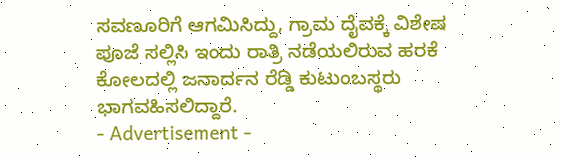ಸವಣೂರಿಗೆ ಆಗಮಿಸಿದ್ದು, ಗ್ರಾಮ ದೈವಕ್ಕೆ ವಿಶೇಷ ಪೂಜೆ ಸಲ್ಲಿಸಿ ಇಂದು ರಾತ್ರಿ ನಡೆಯಲಿರುವ ಹರಕೆ ಕೋಲದಲ್ಲಿ ಜನಾರ್ದನ ರೆಡ್ಡಿ ಕುಟುಂಬಸ್ಥರು ಭಾಗವಹಿಸಲಿದ್ದಾರೆ.
- Advertisement -